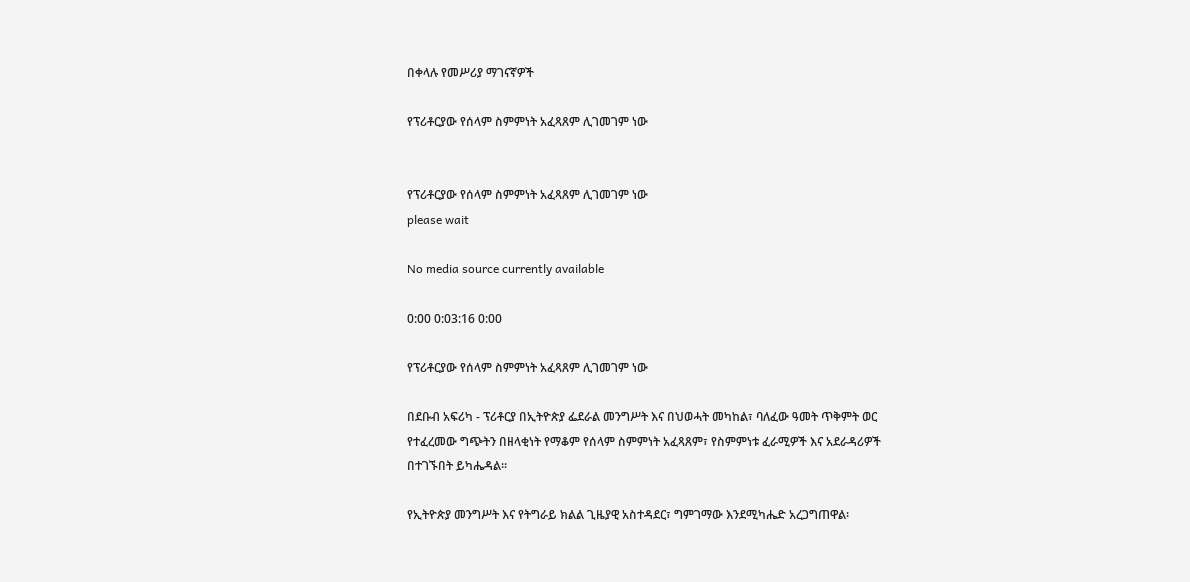በቀላሉ የመሥሪያ ማገናኛዎች

የፕሪቶርያው የሰላም ስምምነት አፈጻጸም ሊገመገም ነው


የፕሪቶርያው የሰላም ስምምነት አፈጻጸም ሊገመገም ነው
please wait

No media source currently available

0:00 0:03:16 0:00

የፕሪቶርያው የሰላም ስምምነት አፈጻጸም ሊገመገም ነው

በደቡብ አፍሪካ - ፕሪቶርያ በኢትዮጵያ ፌደራል መንግሥት እና በህወሓት መካከል፣ ባለፈው ዓመት ጥቅምት ወር የተፈረመው ግጭትን በዘላቂነት የማቆም የሰላም ስምምነት አፈጻጸም፣ የስምምነቱ ፈራሚዎች እና አደራዳሪዎች በተገኙበት ይካሔዳል፡፡

የኢትዮጵያ መንግሥት እና የትግራይ ክልል ጊዜያዊ አስተዳደር፣ ግምገማው እንደሚካሔድ አረጋግጠዋል፡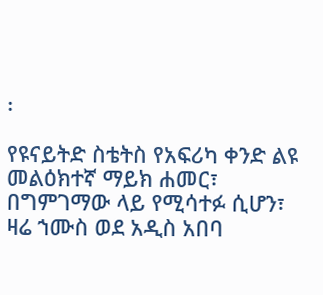፡

የዩናይትድ ስቴትስ የአፍሪካ ቀንድ ልዩ መልዕክተኛ ማይክ ሐመር፣ በግምገማው ላይ የሚሳተፉ ሲሆን፣ ዛሬ ኀሙስ ወደ አዲስ አበባ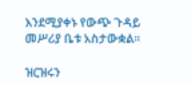እንደሚያቀኑ የውጭ ጉዳይ መሥሪያ ቤቱ አስታውቋል፡፡

ዝርዝሩን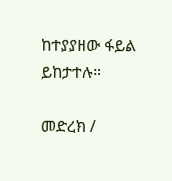ከተያያዘው ፋይል ይከታተሉ።

መድረክ /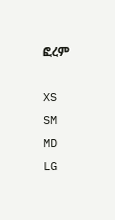ፎረም

XS
SM
MD
LG